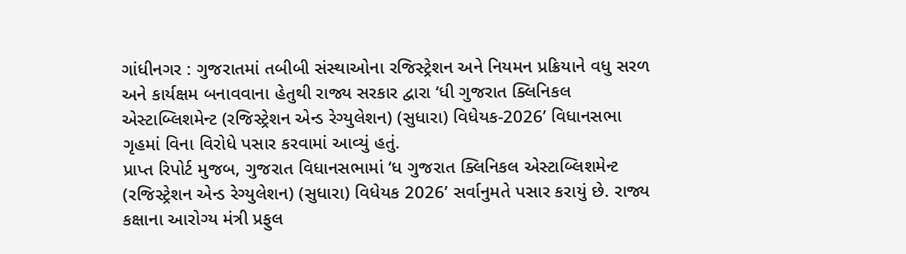ગાંધીનગર : ગુજરાતમાં તબીબી સંસ્થાઓના રજિસ્ટ્રેશન અને નિયમન પ્રક્રિયાને વધુ સરળ અને કાર્યક્ષમ બનાવવાના હેતુથી રાજ્ય સરકાર દ્વારા ‘ધી ગુજરાત ક્લિનિકલ એસ્ટાબ્લિશમેન્ટ (રજિસ્ટ્રેશન એન્ડ રેગ્યુલેશન) (સુધારા) વિધેયક-2026’ વિધાનસભા ગૃહમાં વિના વિરોધે પસાર કરવામાં આવ્યું હતું.
પ્રાપ્ત રિપોર્ટ મુજબ, ગુજરાત વિધાનસભામાં ‘ધ ગુજરાત ક્લિનિકલ એસ્ટાબ્લિશમેન્ટ (રજિસ્ટ્રેશન એન્ડ રેગ્યુલેશન) (સુધારા) વિધેયક 2026’ સર્વાનુમતે પસાર કરાયું છે. રાજ્ય કક્ષાના આરોગ્ય મંત્રી પ્રફુલ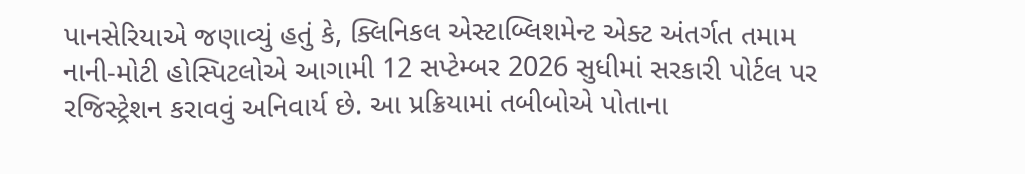પાનસેરિયાએ જણાવ્યું હતું કે, ક્લિનિકલ એસ્ટાબ્લિશમેન્ટ એક્ટ અંતર્ગત તમામ નાની-મોટી હોસ્પિટલોએ આગામી 12 સપ્ટેમ્બર 2026 સુધીમાં સરકારી પોર્ટલ પર રજિસ્ટ્રેશન કરાવવું અનિવાર્ય છે. આ પ્રક્રિયામાં તબીબોએ પોતાના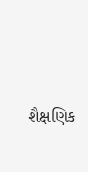શૈક્ષણિક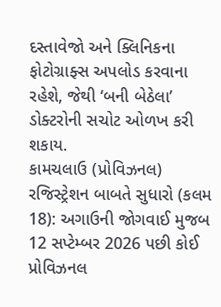દસ્તાવેજો અને ક્લિનિકના ફોટોગ્રાફ્સ અપલોડ કરવાના રહેશે, જેથી ‘બની બેઠેલા’ ડોક્ટરોની સચોટ ઓળખ કરી શકાય.
કામચલાઉ (પ્રોવિઝનલ) રજિસ્ટ્રેશન બાબતે સુધારો (કલમ 18): અગાઉની જોગવાઈ મુજબ 12 સપ્ટેમ્બર 2026 પછી કોઈ પ્રોવિઝનલ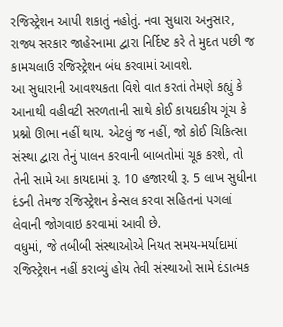રજિસ્ટ્રેશન આપી શકાતું નહોતું. નવા સુધારા અનુસાર, રાજ્ય સરકાર જાહેરનામા દ્વારા નિર્દિષ્ટ કરે તે મુદત પછી જ કામચલાઉ રજિસ્ટ્રેશન બંધ કરવામાં આવશે.
આ સુધારાની આવશ્યકતા વિશે વાત કરતાં તેમણે કહ્યું કે આનાથી વહીવટી સરળતાની સાથે કોઈ કાયદાકીય ગૂંચ કે પ્રશ્નો ઊભા નહીં થાય. એટલું જ નહીં, જો કોઈ ચિકિત્સા સંસ્થા દ્વારા તેનું પાલન કરવાની બાબતોમાં ચૂક કરશે, તો તેની સામે આ કાયદામાં રૂ. 10 હજારથી રૂ. 5 લાખ સુધીના દંડની તેમજ રજિસ્ટ્રેશન કેન્સલ કરવા સહિતનાં પગલાં લેવાની જોગવાઇ કરવામાં આવી છે.
વધુમાં, જે તબીબી સંસ્થાઓએ નિયત સમય-મર્યાદામાં રજિસ્ટ્રેશન નહીં કરાવ્યું હોય તેવી સંસ્થાઓ સામે દંડાત્મક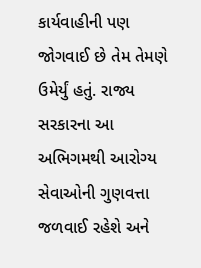કાર્યવાહીની પણ જોગવાઈ છે તેમ તેમણે ઉમેર્યું હતું. રાજ્ય સરકારના આ અભિગમથી આરોગ્ય સેવાઓની ગુણવત્તા જળવાઈ રહેશે અને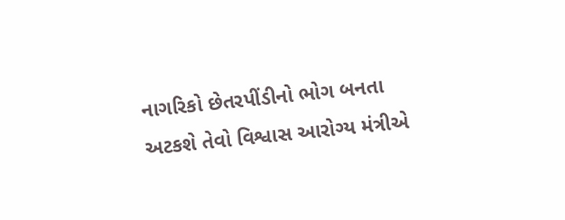નાગરિકો છેતરપીંડીનો ભોગ બનતા અટકશે તેવો વિશ્વાસ આરોગ્ય મંત્રીએ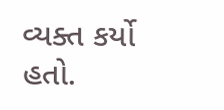વ્યક્ત કર્યો હતો.